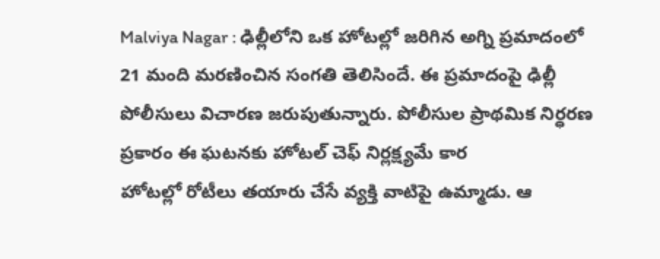Malviya Nagar : ఢిల్లీలోని ఒక హోటల్లో జరిగిన అగ్ని ప్రమాదంలో 21 మంది మరణించిన సంగతి తెలిసిందే. ఈ ప్రమాదంపై ఢిల్లీ పోలీసులు విచారణ జరుపుతున్నారు. పోలీసుల ప్రాథమిక నిర్ధరణ ప్రకారం ఈ ఘటనకు హోటల్ చెఫ్ నిర్లక్ష్యమే కార
హోటల్లో రోటీలు తయారు చేసే వ్యక్తి వాటిపై ఉమ్మాడు. ఆ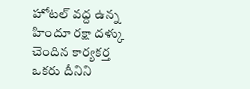హోటల్ వద్ద ఉన్న హిందూ రక్షా దళ్కు చెందిన కార్యకర్త ఒకరు దీనిని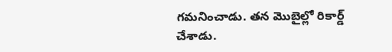గమనించాడు. తన మొబైల్లో రికార్డ్ చేశాడు.